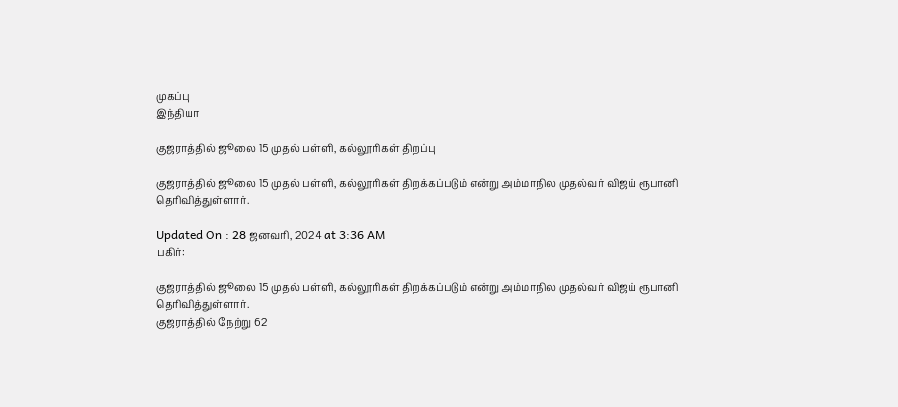முகப்பு
இந்தியா

குஜராத்தில் ஜூலை 15 முதல் பள்ளி, கல்லூரிகள் திறப்பு

குஜராத்தில் ஜூலை 15 முதல் பள்ளி, கல்லூரிகள் திறக்கப்படும் என்று அம்மாநில முதல்வர் விஜய் ரூபானி தெரிவித்துள்ளார்.

Updated On : 28 ஜனவரி, 2024 at 3:36 AM
பகிர்:

குஜராத்தில் ஜூலை 15 முதல் பள்ளி, கல்லூரிகள் திறக்கப்படும் என்று அம்மாநில முதல்வர் விஜய் ரூபானி தெரிவித்துள்ளார்.
குஜராத்தில் நேற்று 62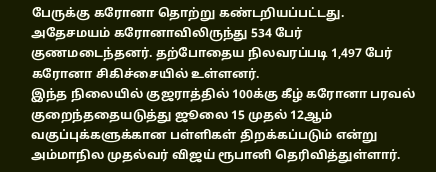பேருக்கு கரோனா தொற்று கண்டறியப்பட்டது. அதேசமயம் கரோனாவிலிருந்து 534 பேர் குணமடைந்தனர். தற்போதைய நிலவரப்படி 1,497 பேர் கரோனா சிகிச்சையில் உள்ளனர்.
இந்த நிலையில் குஜராத்தில் 100க்கு கீழ் கரோனா பரவல் குறைந்ததையடுத்து ஜூலை 15 முதல் 12ஆம் வகுப்புக்களுக்கான பள்ளிகள் திறக்கப்படும் என்று அம்மாநில முதல்வர் விஜய் ரூபானி தெரிவித்துள்ளார்.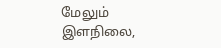மேலும் இளநிலை,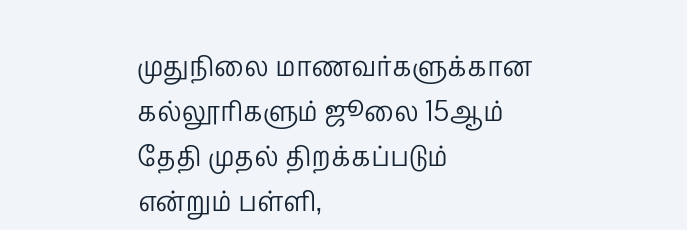முதுநிலை மாணவர்களுக்கான கல்லூரிகளும் ஜூலை 15ஆம் தேதி முதல் திறக்கப்படும் என்றும் பள்ளி,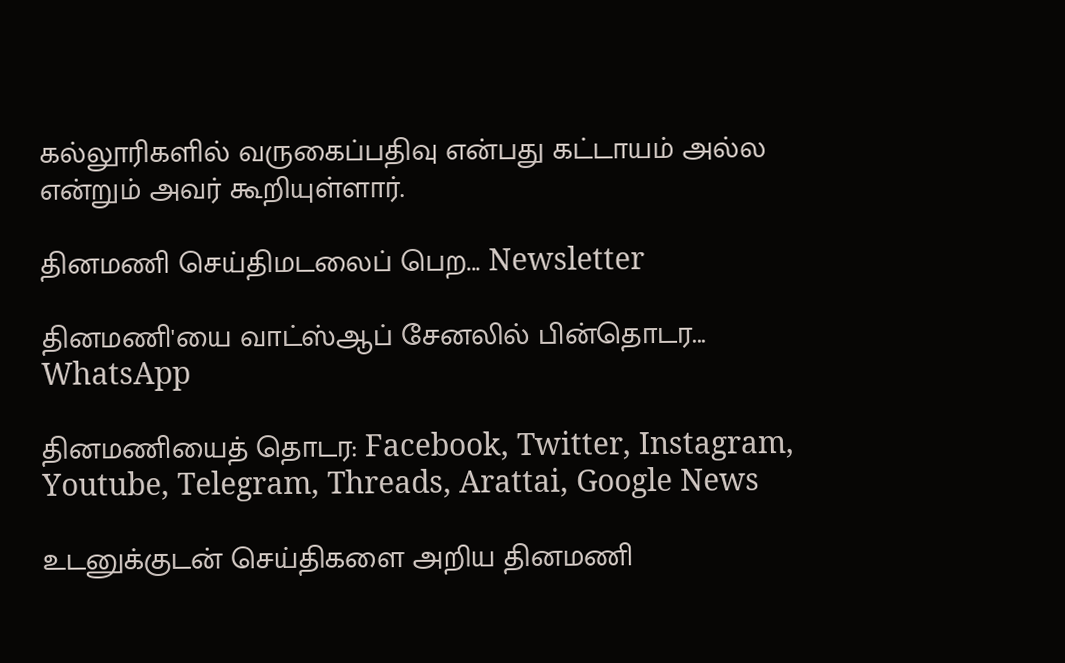கல்லூரிகளில் வருகைப்பதிவு என்பது கட்டாயம் அல்ல என்றும் அவர் கூறியுள்ளார்.

தினமணி செய்திமடலைப் பெற... Newsletter

தினமணி'யை வாட்ஸ்ஆப் சேனலில் பின்தொடர... WhatsApp

தினமணியைத் தொடர: Facebook, Twitter, Instagram, Youtube, Telegram, Threads, Arattai, Google News

உடனுக்குடன் செய்திகளை அறிய தினமணி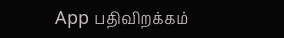App பதிவிறக்கம்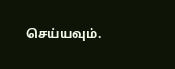செய்யவும்.